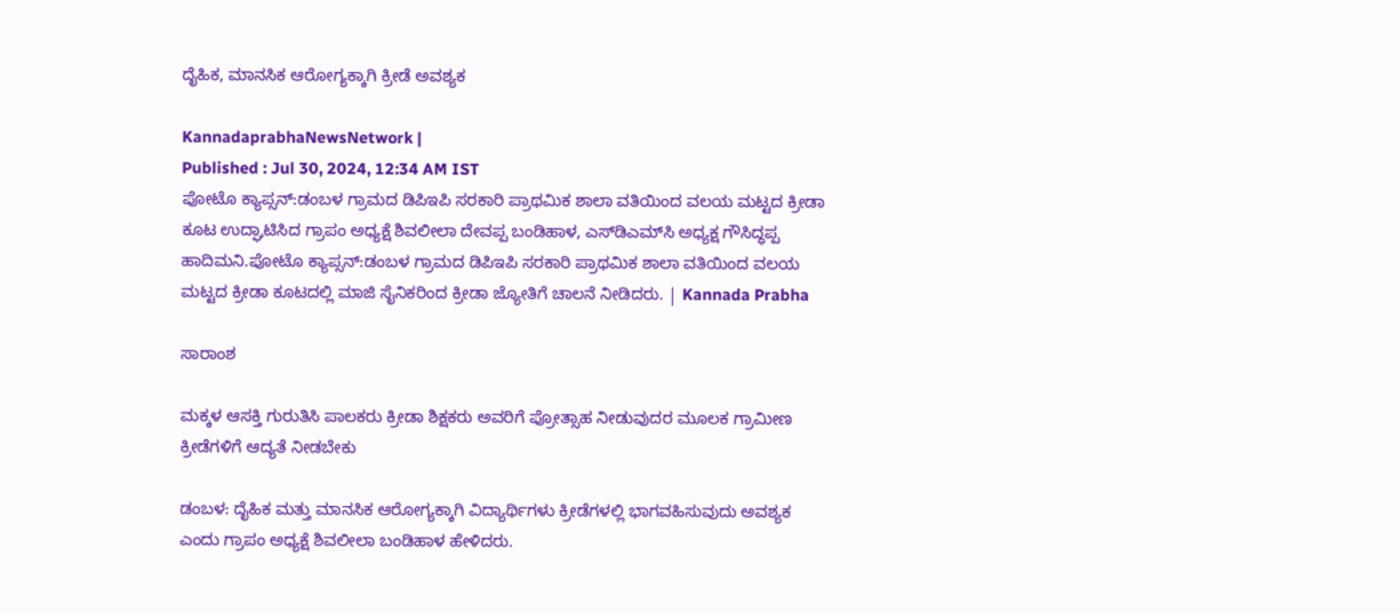ದೈಹಿಕ, ಮಾನಸಿಕ ಆರೋಗ್ಯಕ್ಕಾಗಿ ಕ್ರೀಡೆ ಅವಶ್ಯಕ

KannadaprabhaNewsNetwork |
Published : Jul 30, 2024, 12:34 AM IST
ಪೋಟೊ ಕ್ಯಾಪ್ಸನ್:ಡಂಬಳ ಗ್ರಾಮದ ಡಿಪಿಇಪಿ ಸರಕಾರಿ ಪ್ರಾಥಮಿಕ ಶಾಲಾ ವತಿಯಿಂದ ವಲಯ ಮಟ್ಟದ ಕ್ರೀಡಾ ಕೂಟ ಉದ್ಘಾಟಿಸಿದ ಗ್ರಾಪಂ ಅಧ್ಯಕ್ಷೆ ಶಿವಲೀಲಾ ದೇವಪ್ಪ ಬಂಡಿಹಾಳ, ಎಸ್‌ಡಿಎಮ್‌ಸಿ ಅಧ್ಯಕ್ಷ ಗೌಸಿದ್ಧಪ್ಪ ಹಾದಿಮನಿ.ಪೋಟೊ ಕ್ಯಾಪ್ಸನ್:ಡಂಬಳ ಗ್ರಾಮದ ಡಿಪಿಇಪಿ ಸರಕಾರಿ ಪ್ರಾಥಮಿಕ ಶಾಲಾ ವತಿಯಿಂದ ವಲಯ ಮಟ್ಟದ ಕ್ರೀಡಾ ಕೂಟದಲ್ಲಿ ಮಾಜಿ ಸೈನಿಕರಿಂದ ಕ್ರೀಡಾ ಜ್ಯೋತಿಗೆ ಚಾಲನೆ ನೀಡಿದರು. | Kannada Prabha

ಸಾರಾಂಶ

ಮಕ್ಕಳ ಆಸಕ್ತಿ ಗುರುತಿಸಿ ಪಾಲಕರು ಕ್ರೀಡಾ ಶಿಕ್ಷಕರು ಅವರಿಗೆ ಪ್ರೋತ್ಸಾಹ ನೀಡುವುದರ ಮೂಲಕ ಗ್ರಾಮೀಣ ಕ್ರೀಡೆಗಳಿಗೆ ಆದ್ಯತೆ ನೀಡಬೇಕು

ಡಂಬಳ: ದೈಹಿಕ ಮತ್ತು ಮಾನಸಿಕ ಆರೋಗ್ಯಕ್ಕಾಗಿ ವಿದ್ಯಾರ್ಥಿಗಳು ಕ್ರೀಡೆಗಳಲ್ಲಿ ಭಾಗವಹಿಸುವುದು ಅವಶ್ಯಕ ಎಂದು ಗ್ರಾಪಂ ಅಧ್ಯಕ್ಷೆ ಶಿವಲೀಲಾ ಬಂಡಿಹಾಳ ಹೇಳಿದರು.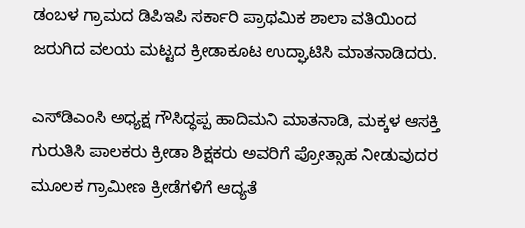ಡಂಬಳ ಗ್ರಾಮದ ಡಿಪಿಇಪಿ ಸರ್ಕಾರಿ ಪ್ರಾಥಮಿಕ ಶಾಲಾ ವತಿಯಿಂದ ಜರುಗಿದ ವಲಯ ಮಟ್ಟದ ಕ್ರೀಡಾಕೂಟ ಉದ್ಘಾಟಿಸಿ ಮಾತನಾಡಿದರು.

ಎಸ್‌ಡಿಎಂಸಿ ಅಧ್ಯಕ್ಷ ಗೌಸಿದ್ಧಪ್ಪ ಹಾದಿಮನಿ ಮಾತನಾಡಿ, ಮಕ್ಕಳ ಆಸಕ್ತಿ ಗುರುತಿಸಿ ಪಾಲಕರು ಕ್ರೀಡಾ ಶಿಕ್ಷಕರು ಅವರಿಗೆ ಪ್ರೋತ್ಸಾಹ ನೀಡುವುದರ ಮೂಲಕ ಗ್ರಾಮೀಣ ಕ್ರೀಡೆಗಳಿಗೆ ಆದ್ಯತೆ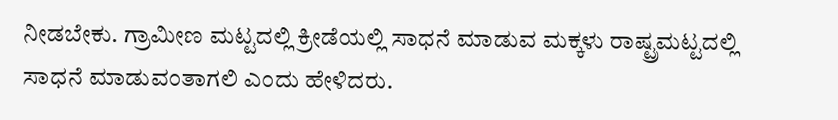ನೀಡಬೇಕು. ಗ್ರಾಮೀಣ ಮಟ್ಟದಲ್ಲಿ ಕ್ರೀಡೆಯಲ್ಲಿ ಸಾಧನೆ ಮಾಡುವ ಮಕ್ಕಳು ರಾಷ್ಟ್ರಮಟ್ಟದಲ್ಲಿ ಸಾಧನೆ ಮಾಡುವಂತಾಗಲಿ ಎಂದು ಹೇಳಿದರು.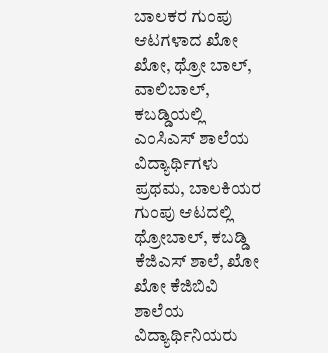ಬಾಲಕರ ಗುಂಪು ಆಟಗಳಾದ ಖೋ ಖೋ, ಥ್ರೋ ಬಾಲ್, ವಾಲಿಬಾಲ್, ಕಬಡ್ಡಿಯಲ್ಲಿ ಎಂಸಿಎಸ್ ಶಾಲೆಯ ವಿದ್ಯಾರ್ಥಿಗಳು ಪ್ರಥಮ, ಬಾಲಕಿಯರ ಗುಂಪು ಆಟದಲ್ಲಿ ಥ್ರೋಬಾಲ್, ಕಬಡ್ಡಿ ಕೆಜಿಎಸ್ ಶಾಲೆ, ಖೋ ಖೋ ಕೆಜಿಬಿವಿ ಶಾಲೆಯ ವಿದ್ಯಾರ್ಥಿನಿಯರು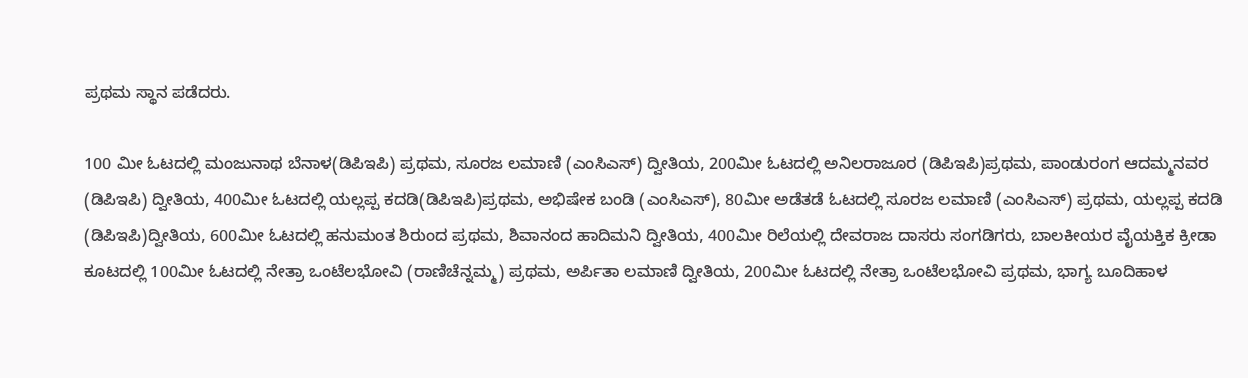ಪ್ರಥಮ ಸ್ಥಾನ ಪಡೆದರು.

100 ಮೀ ಓಟದಲ್ಲಿ ಮಂಜುನಾಥ ಬೆನಾಳ(ಡಿಪಿಇಪಿ) ಪ್ರಥಮ, ಸೂರಜ ಲಮಾಣಿ (ಎಂಸಿಎಸ್) ದ್ವೀತಿಯ, 200ಮೀ ಓಟದಲ್ಲಿ ಅನಿಲರಾಜೂರ (ಡಿಪಿಇಪಿ)ಪ್ರಥಮ, ಪಾಂಡುರಂಗ ಆದಮ್ಮನವರ (ಡಿಪಿಇಪಿ) ದ್ವೀತಿಯ, 400ಮೀ ಓಟದಲ್ಲಿ ಯಲ್ಲಪ್ಪ ಕದಡಿ(ಡಿಪಿಇಪಿ)ಪ್ರಥಮ, ಅಭಿಷೇಕ ಬಂಡಿ (ಎಂಸಿಎಸ್), 80ಮೀ ಅಡೆತಡೆ ಓಟದಲ್ಲಿ ಸೂರಜ ಲಮಾಣಿ (ಎಂಸಿಎಸ್) ಪ್ರಥಮ, ಯಲ್ಲಪ್ಪ ಕದಡಿ (ಡಿಪಿಇಪಿ)ದ್ವೀತಿಯ, 600ಮೀ ಓಟದಲ್ಲಿ ಹನುಮಂತ ಶಿರುಂದ ಪ್ರಥಮ, ಶಿವಾನಂದ ಹಾದಿಮನಿ ದ್ವೀತಿಯ, 400ಮೀ ರಿಲೆಯಲ್ಲಿ ದೇವರಾಜ ದಾಸರು ಸಂಗಡಿಗರು, ಬಾಲಕೀಯರ ವೈಯಕ್ತಿಕ ಕ್ರೀಡಾ ಕೂಟದಲ್ಲಿ 100ಮೀ ಓಟದಲ್ಲಿ ನೇತ್ರಾ ಒಂಟೆಲಭೋವಿ (ರಾಣಿಚೆನ್ನಮ್ಮ) ಪ್ರಥಮ, ಅರ್ಪಿತಾ ಲಮಾಣಿ ದ್ವೀತಿಯ, 200ಮೀ ಓಟದಲ್ಲಿ ನೇತ್ರಾ ಒಂಟೆಲಭೋವಿ ಪ್ರಥಮ, ಭಾಗ್ಯ ಬೂದಿಹಾಳ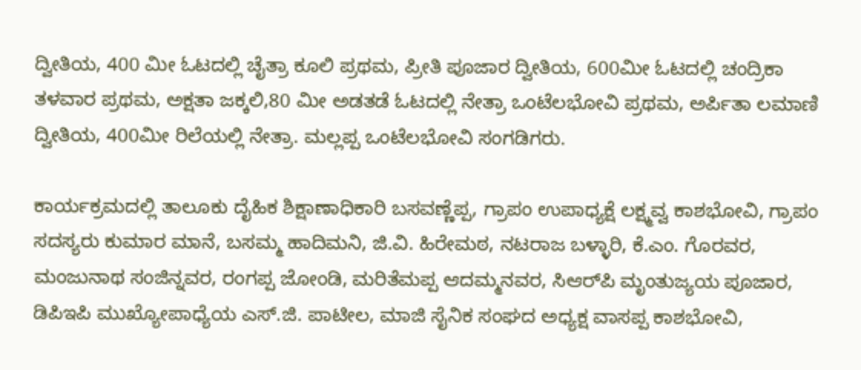ದ್ವೀತಿಯ, 400 ಮೀ ಓಟದಲ್ಲಿ ಚೈತ್ರಾ ಕೂಲಿ ಪ್ರಥಮ, ಪ್ರೀತಿ ಪೂಜಾರ ದ್ವೀತಿಯ, 600ಮೀ ಓಟದಲ್ಲಿ ಚಂದ್ರಿಕಾ ತಳವಾರ ಪ್ರಥಮ, ಅಕ್ಷತಾ ಜಕ್ಕಲಿ,80 ಮೀ ಅಡತಡೆ ಓಟದಲ್ಲಿ ನೇತ್ರಾ ಒಂಟೆಲಭೋವಿ ಪ್ರಥಮ, ಅರ್ಪಿತಾ ಲಮಾಣಿ ದ್ವೀತಿಯ, 400ಮೀ ರಿಲೆಯಲ್ಲಿ ನೇತ್ರಾ. ಮಲ್ಲಪ್ಪ ಒಂಟೆಲಭೋವಿ ಸಂಗಡಿಗರು.

ಕಾರ್ಯಕ್ರಮದಲ್ಲಿ ತಾಲೂಕು ದೈಹಿಕ ಶಿಕ್ಷಾಣಾಧಿಕಾರಿ ಬಸವಣ್ಣೆಪ್ಪ, ಗ್ರಾಪಂ ಉಪಾಧ್ಯಕ್ಷೆ ಲಕ್ಷ್ಮವ್ವ ಕಾಶಭೋವಿ, ಗ್ರಾಪಂ ಸದಸ್ಯರು ಕುಮಾರ ಮಾನೆ, ಬಸಮ್ಮ ಹಾದಿಮನಿ, ಜಿ.ವಿ. ಹಿರೇಮಠ, ನಟರಾಜ ಬಳ್ಳಾರಿ, ಕೆ.ಎಂ. ಗೊರವರ, ಮಂಜುನಾಥ ಸಂಜಿನ್ನವರ, ರಂಗಪ್ಪ ಜೋಂಡಿ, ಮರಿತೆಮಪ್ಪ ಆದಮ್ಮನವರ, ಸಿಆರ್‌ಪಿ ಮೃಂತುಜ್ಯಯ ಪೂಜಾರ, ಡಿಪಿಇಪಿ ಮುಖ್ಯೋಪಾಧ್ಯೆಯ ಎಸ್.ಜಿ. ಪಾಟೀಲ, ಮಾಜಿ ಸೈನಿಕ ಸಂಘದ ಅಧ್ಯಕ್ಷ ವಾಸಪ್ಪ ಕಾಶಭೋವಿ,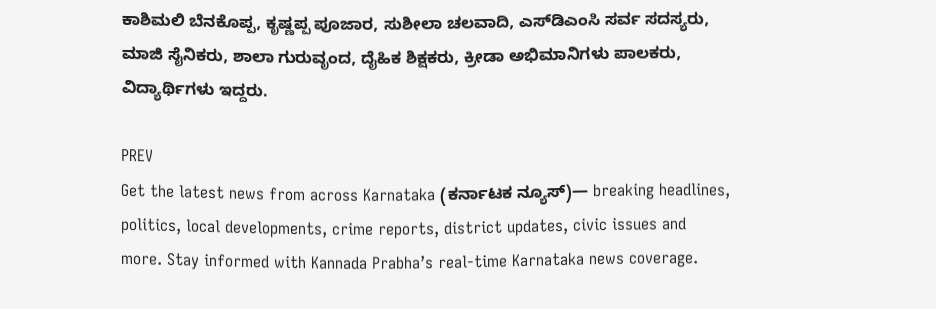ಕಾಶಿಮಲಿ ಬೆನಕೊಪ್ಪ, ಕೃಷ್ಣಪ್ಪ ಪೂಜಾರ, ಸುಶೀಲಾ ಚಲವಾದಿ, ಎಸ್‌ಡಿಎಂಸಿ ಸರ್ವ ಸದಸ್ಯರು, ಮಾಜಿ ಸೈನಿಕರು, ಶಾಲಾ ಗುರುವೃಂದ, ದೈಹಿಕ ಶಿಕ್ಷಕರು, ಕ್ರೀಡಾ ಅಭಿಮಾನಿಗಳು ಪಾಲಕರು, ವಿದ್ಯಾರ್ಥಿಗಳು ಇದ್ದರು.

PREV
Get the latest news from across Karnataka (ಕರ್ನಾಟಕ ನ್ಯೂಸ್)— breaking headlines, politics, local developments, crime reports, district updates, civic issues and more. Stay informed with Kannada Prabha’s real‑time Karnataka news coverage.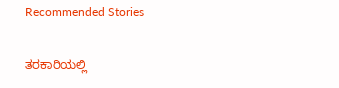Recommended Stories

ತರಕಾರಿಯಲ್ಲಿ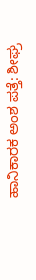ಹಾನಿಕಾರಕ ಅಂಶ ಪತ್ತೆ: ಶೀಘ್ರ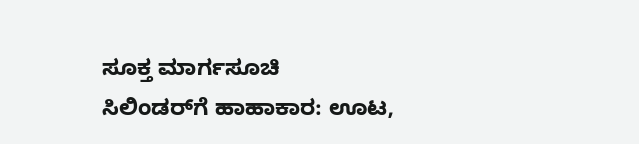ಸೂಕ್ತ ಮಾರ್ಗಸೂಚಿ
ಸಿಲಿಂಡರ್‌ಗೆ ಹಾಹಾಕಾರ: ಊಟ,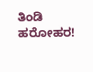ತಿಂಡಿ ಹರೋಹರ!